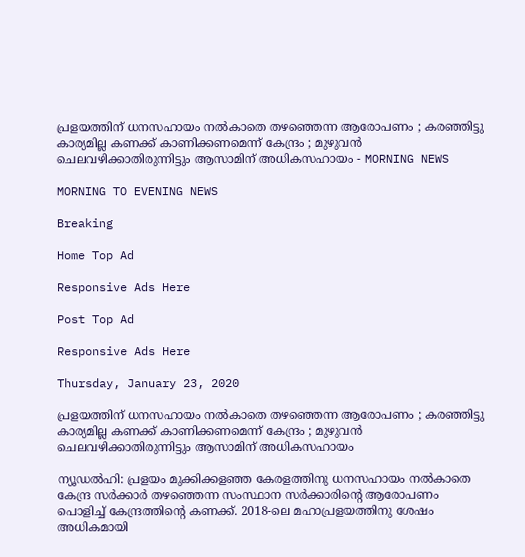പ്രളയത്തിന് ധനസഹായം നല്‍കാതെ തഴഞ്ഞെന്ന ആരോപണം ; കരഞ്ഞിട്ടു കാര്യമില്ല കണക്ക് കാണിക്കണമെന്ന് കേന്ദ്രം ; മുഴുവന്‍ ചെലവഴിക്കാതിരുന്നിട്ടും ആസാമിന് അധികസഹായം - MORNING NEWS

MORNING TO EVENING NEWS

Breaking

Home Top Ad

Responsive Ads Here

Post Top Ad

Responsive Ads Here

Thursday, January 23, 2020

പ്രളയത്തിന് ധനസഹായം നല്‍കാതെ തഴഞ്ഞെന്ന ആരോപണം ; കരഞ്ഞിട്ടു കാര്യമില്ല കണക്ക് കാണിക്കണമെന്ന് കേന്ദ്രം ; മുഴുവന്‍ ചെലവഴിക്കാതിരുന്നിട്ടും ആസാമിന് അധികസഹായം

ന്യൂഡല്‍ഹി: പ്രളയം മുക്കിക്കളഞ്ഞ കേരളത്തിനു ധനസഹായം നല്‍കാതെ കേന്ദ്ര സര്‍ക്കാര്‍ തഴഞ്ഞെന്ന സംസ്ഥാന സര്‍ക്കാരിന്റെ ആരോപണം പൊളിച്ച് കേന്ദ്രത്തിന്റെ കണക്ക്. 2018-ലെ മഹാപ്രളയത്തിനു ശേഷം അധികമായി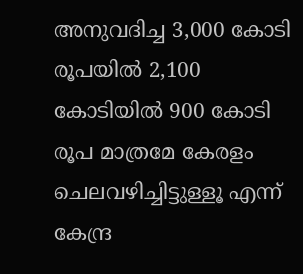അനുവദിച്ച 3,000 കോടി രൂപയില്‍ 2,100 കോടിയില്‍ 900 കോടി രൂപ മാത്രമേ കേരളം ചെലവഴിച്ചിട്ടുള്ളൂ എന്ന് കേന്ദ്ര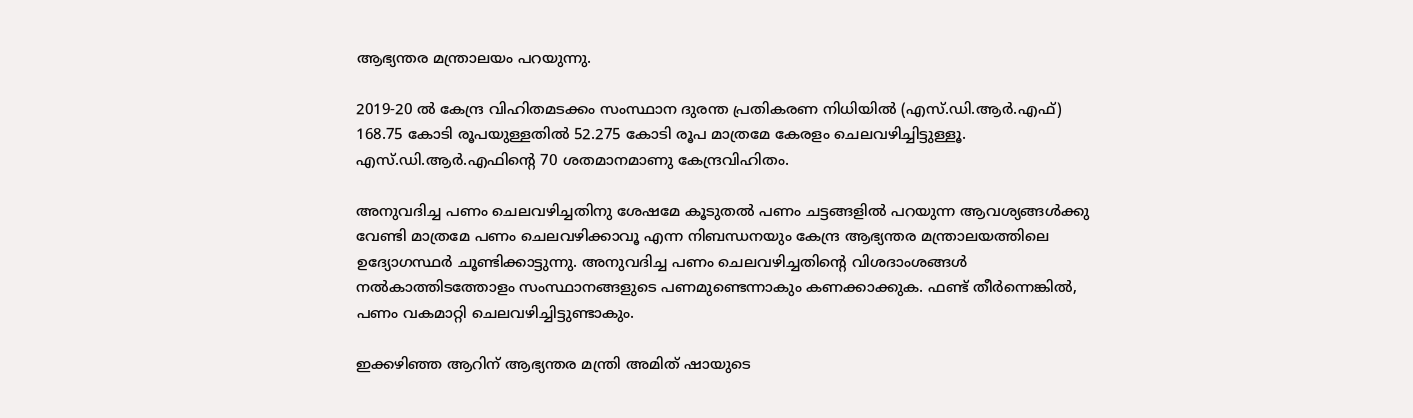ആഭ്യന്തര മന്ത്രാലയം പറയുന്നു.

2019-20 ല്‍ കേന്ദ്ര വിഹിതമടക്കം സംസ്ഥാന ദുരന്ത പ്രതികരണ നിധിയില്‍ (എസ്.ഡി.ആര്‍.എഫ്) 168.75 കോടി രൂപയുള്ളതില്‍ 52.275 കോടി രൂപ മാത്രമേ കേരളം ചെലവഴിച്ചിട്ടുള്ളൂ. എസ്.ഡി.ആര്‍.എഫിന്റെ 70 ശതമാനമാണു കേന്ദ്രവിഹിതം.

അനുവദിച്ച പണം ചെലവഴിച്ചതിനു ശേഷമേ കൂടുതല്‍ പണം ചട്ടങ്ങളില്‍ പറയുന്ന ആവശ്യങ്ങള്‍ക്കു വേണ്ടി മാത്രമേ പണം ചെലവഴിക്കാവൂ എന്ന നിബന്ധനയും കേന്ദ്ര ആഭ്യന്തര മന്ത്രാലയത്തിലെ ഉദ്യോഗസ്ഥര്‍ ചൂണ്ടിക്കാട്ടുന്നു. അനുവദിച്ച പണം ചെലവഴിച്ചതിന്റെ വിശദാംശങ്ങള്‍ നല്‍കാത്തിടത്തോളം സംസ്ഥാനങ്ങളുടെ പണമുണ്ടെന്നാകും കണക്കാക്കുക. ഫണ്ട് തീര്‍ന്നെങ്കില്‍, പണം വകമാറ്റി ചെലവഴിച്ചിട്ടുണ്ടാകും.

ഇക്കഴിഞ്ഞ ആറിന് ആഭ്യന്തര മന്ത്രി അമിത് ഷായുടെ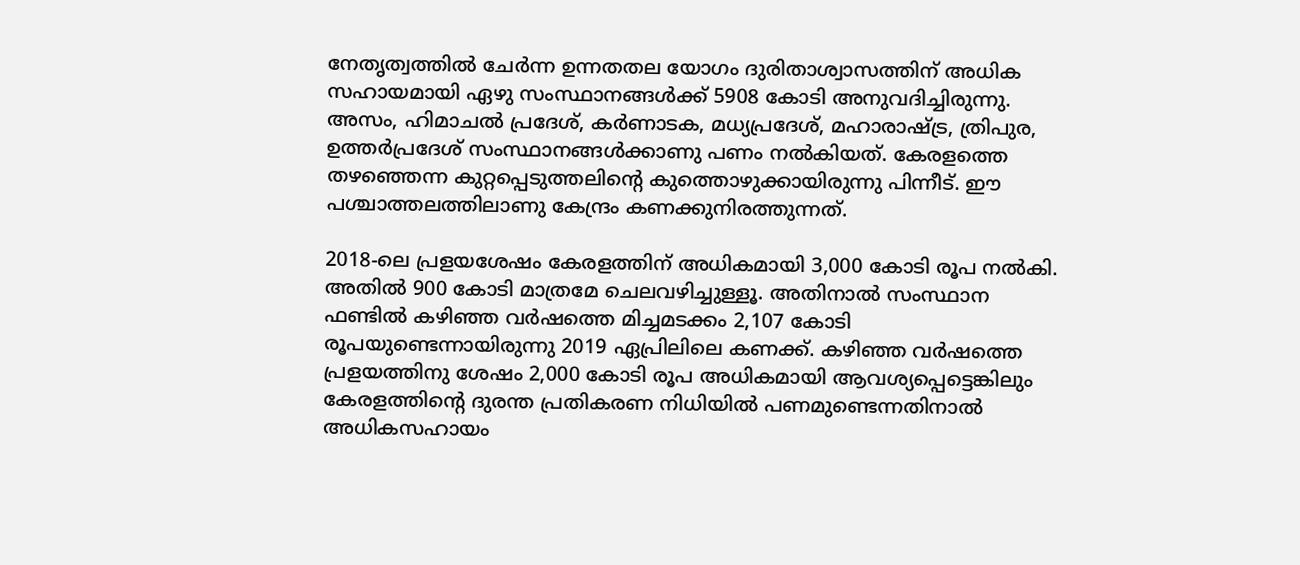നേതൃത്വത്തില്‍ ചേര്‍ന്ന ഉന്നതതല യോഗം ദുരിതാശ്വാസത്തിന് അധിക സഹായമായി ഏഴു സംസ്ഥാനങ്ങള്‍ക്ക് 5908 കോടി അനുവദിച്ചിരുന്നു. അസം, ഹിമാചല്‍ പ്രദേശ്, കര്‍ണാടക, മധ്യപ്രദേശ്, മഹാരാഷ്ട്ര, ത്രിപുര, ഉത്തര്‍പ്രദേശ് സംസ്ഥാനങ്ങള്‍ക്കാണു പണം നല്‍കിയത്. കേരളത്തെ തഴഞ്ഞെന്ന കുറ്റപ്പെടുത്തലിന്റെ കുത്തൊഴുക്കായിരുന്നു പിന്നീട്. ഈ പശ്ചാത്തലത്തിലാണു കേന്ദ്രം കണക്കുനിരത്തുന്നത്.

2018-ലെ പ്രളയശേഷം കേരളത്തിന് അധികമായി 3,000 കോടി രൂപ നല്‍കി. അതില്‍ 900 കോടി മാത്രമേ ചെലവഴിച്ചുള്ളൂ. അതിനാല്‍ സംസ്ഥാന ഫണ്ടില്‍ കഴിഞ്ഞ വര്‍ഷത്തെ മിച്ചമടക്കം 2,107 കോടി രൂപയുണ്ടെന്നായിരുന്നു 2019 ഏപ്രിലിലെ കണക്ക്. കഴിഞ്ഞ വര്‍ഷത്തെ പ്രളയത്തിനു ശേഷം 2,000 കോടി രൂപ അധികമായി ആവശ്യപ്പെട്ടെങ്കിലും കേരളത്തിന്റെ ദുരന്ത പ്രതികരണ നിധിയില്‍ പണമുണ്ടെന്നതിനാല്‍ അധികസഹായം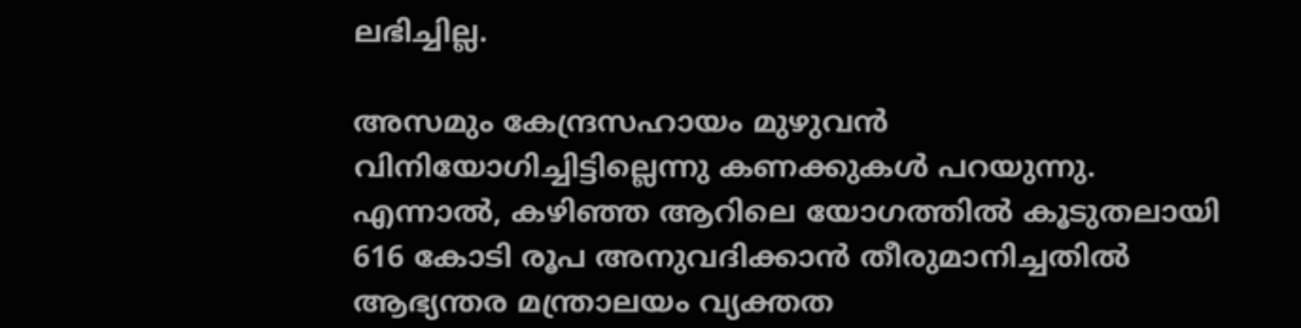ലഭിച്ചില്ല.

അസമും കേന്ദ്രസഹായം മുഴുവന്‍ വിനിയോഗിച്ചിട്ടില്ലെന്നു കണക്കുകള്‍ പറയുന്നു. എന്നാല്‍, കഴിഞ്ഞ ആറിലെ യോഗത്തില്‍ കൂടുതലായി 616 കോടി രൂപ അനുവദിക്കാന്‍ തീരുമാനിച്ചതില്‍ ആഭ്യന്തര മന്ത്രാലയം വ്യക്തത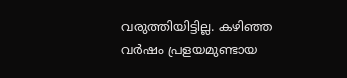വരുത്തിയിട്ടില്ല. കഴിഞ്ഞ വര്‍ഷം പ്രളയമുണ്ടായ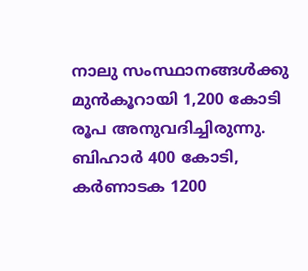നാലു സംസ്ഥാനങ്ങള്‍ക്കു മുന്‍കൂറായി 1,200 കോടി രൂപ അനുവദിച്ചിരുന്നു. ബിഹാര്‍ 400 കോടി, കര്‍ണാടക 1200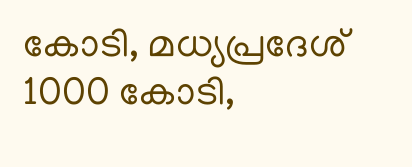കോടി, മധ്യപ്രദേശ് 1000 കോടി,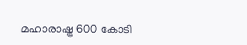മഹാരാഷ്ട്ര 600 കോടി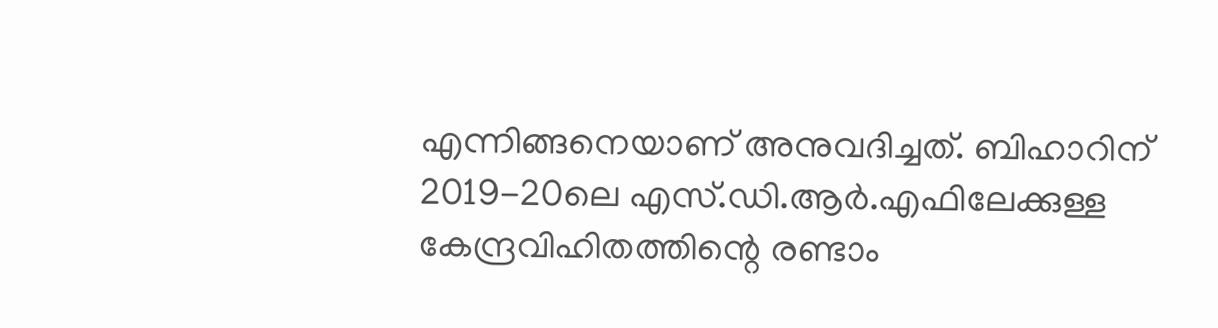എന്നിങ്ങനെയാണ് അനുവദിച്ചത്. ബിഹാറിന് 2019-20ലെ എസ്.ഡി.ആര്‍.എഫിലേക്കുള്ള കേന്ദ്രവിഹിതത്തിന്റെ രണ്ടാം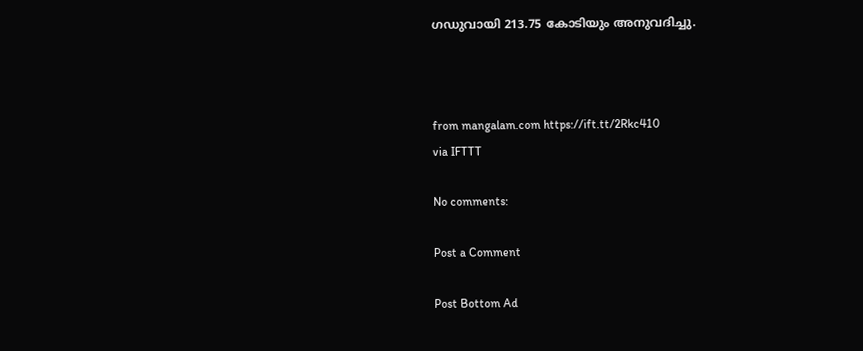ഗഡുവായി 213.75 കോടിയും അനുവദിച്ചു.



from mangalam.com https://ift.tt/2Rkc410
via IFTTT

No comments:

Post a Comment

Post Bottom Ad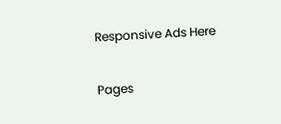Responsive Ads Here

Pages